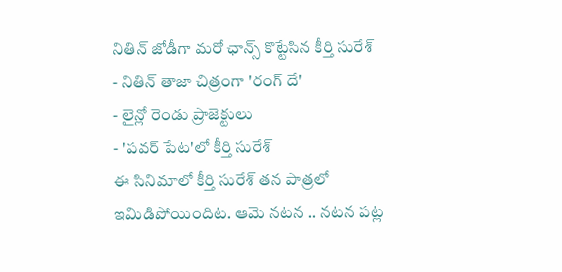నితిన్ జోడీగా మరో ఛాన్స్ కొట్టేసిన కీర్తి సురేశ్
- నితిన్ తాజా చిత్రంగా 'రంగ్ దే'
- లైన్లో రెండు ప్రాజెక్టులు
- 'పవర్ పేట'లో కీర్తి సురేశ్
ఈ సినిమాలో కీర్తి సురేశ్ తన పాత్రలో ఇమిడిపోయిందిట. ఆమె నటన .. నటన పట్ల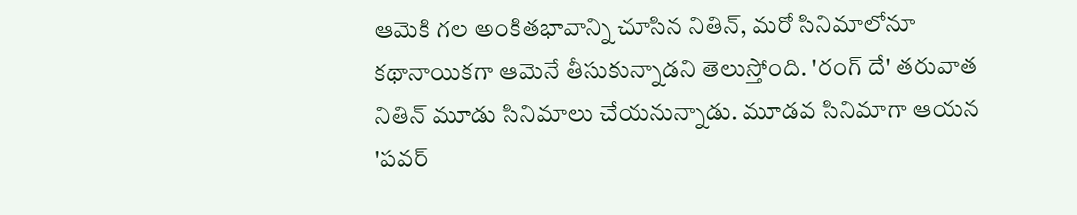ఆమెకి గల అంకితభావాన్ని చూసిన నితిన్, మరో సినిమాలోనూ కథానాయికగా ఆమెనే తీసుకున్నాడని తెలుస్తోంది. 'రంగ్ దే' తరువాత నితిన్ మూడు సినిమాలు చేయనున్నాడు. మూడవ సినిమాగా ఆయన 'పవర్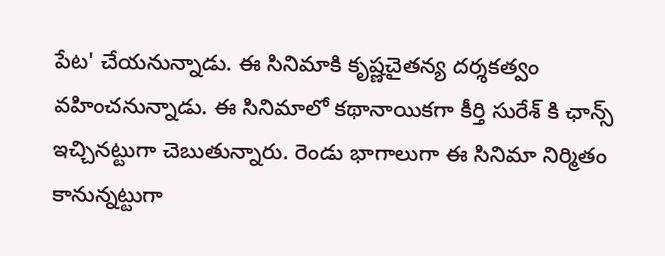పేట' చేయనున్నాడు. ఈ సినిమాకి కృష్ణచైతన్య దర్శకత్వం వహించనున్నాడు. ఈ సినిమాలో కథానాయికగా కీర్తి సురేశ్ కి ఛాన్స్ ఇచ్చినట్టుగా చెబుతున్నారు. రెండు భాగాలుగా ఈ సినిమా నిర్మితం కానున్నట్టుగా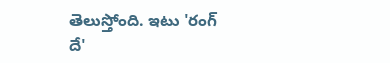తెలుస్తోంది. ఇటు 'రంగ్ దే'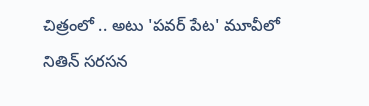చిత్రంలో .. అటు 'పవర్ పేట' మూవీలో నితిన్ సరసన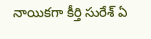నాయికగా కీర్తి సురేశ్ ఏ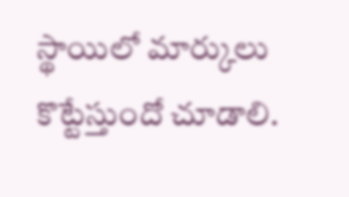స్థాయిలో మార్కులు కొట్టేస్తుందో చూడాలి.